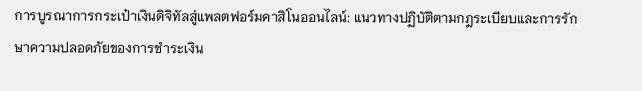การบูรณาการกระเป๋าเงินดิจิทัลสู่แพลตฟอร์มคาสิโนออนไลน์: แนวทางปฏิบัติตามกฎระเบียบและการรักษาความปลอดภัยของการชำระเงิน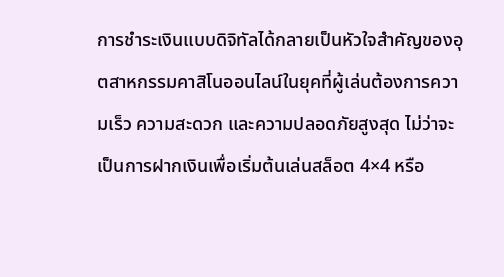การชำระเงินแบบดิจิทัลได้กลายเป็นหัวใจสำคัญของอุตสาหกรรมคาสิโนออนไลน์ในยุคที่ผู้เล่นต้องการความเร็ว ความสะดวก และความปลอดภัยสูงสุด ไม่ว่าจะเป็นการฝากเงินเพื่อเริ่มต้นเล่นสล็อต 4×4 หรือ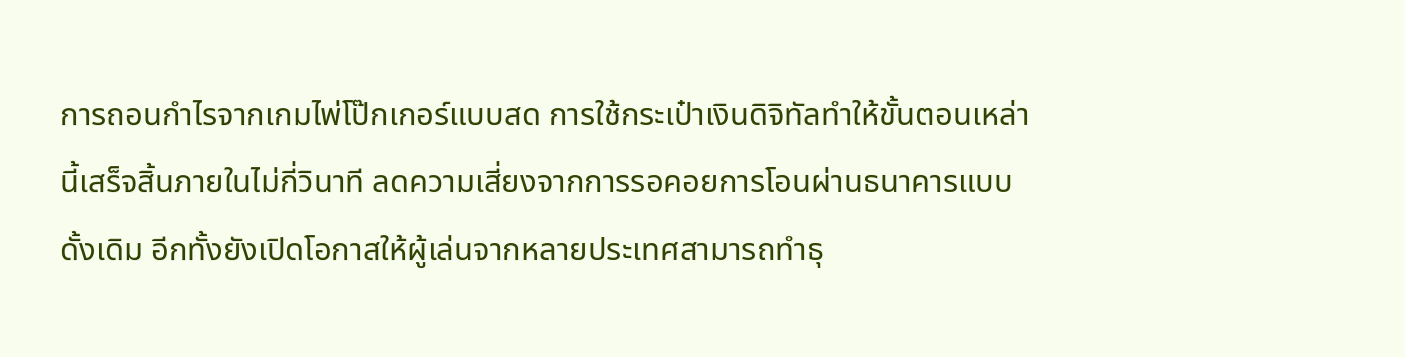การถอนกำไรจากเกมไพ่โป๊กเกอร์แบบสด การใช้กระเป๋าเงินดิจิทัลทำให้ขั้นตอนเหล่านี้เสร็จสิ้นภายในไม่กี่วินาที ลดความเสี่ยงจากการรอคอยการโอนผ่านธนาคารแบบดั้งเดิม อีกทั้งยังเปิดโอกาสให้ผู้เล่นจากหลายประเทศสามารถทำธุ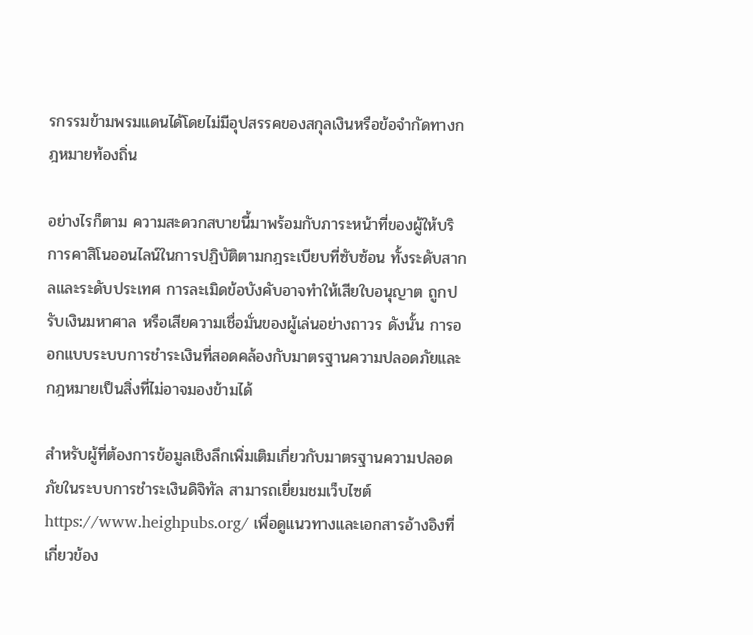รกรรมข้ามพรมแดนได้โดยไม่มีอุปสรรคของสกุลเงินหรือข้อจำกัดทางกฎหมายท้องถิ่น

อย่างไรก็ตาม ความสะดวกสบายนี้มาพร้อมกับภาระหน้าที่ของผู้ให้บริการคาสิโนออนไลน์ในการปฏิบัติตามกฎระเบียบที่ซับซ้อน ทั้งระดับสากลและระดับประเทศ การละเมิดข้อบังคับอาจทำให้เสียใบอนุญาต ถูกปรับเงินมหาศาล หรือเสียความเชื่อมั่นของผู้เล่นอย่างถาวร ดังนั้น การออกแบบระบบการชำระเงินที่สอดคล้องกับมาตรฐานความปลอดภัยและกฎหมายเป็นสิ่งที่ไม่อาจมองข้ามได้

สำหรับผู้ที่ต้องการข้อมูลเชิงลึกเพิ่มเติมเกี่ยวกับมาตรฐานความปลอดภัยในระบบการชำระเงินดิจิทัล สามารถเยี่ยมชมเว็บไซต์ https://www.heighpubs.org/ เพื่อดูแนวทางและเอกสารอ้างอิงที่เกี่ยวข้อง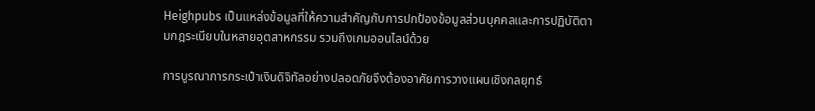Heighpubs เป็นแหล่งข้อมูลที่ให้ความสำคัญกับการปกป้องข้อมูลส่วนบุคคลและการปฏิบัติตามกฎระเบียบในหลายอุตสาหกรรม รวมถึงเกมออนไลน์ด้วย

การบูรณาการกระเป๋าเงินดิจิทัลอย่างปลอดภัยจึงต้องอาศัยการวางแผนเชิงกลยุทธ์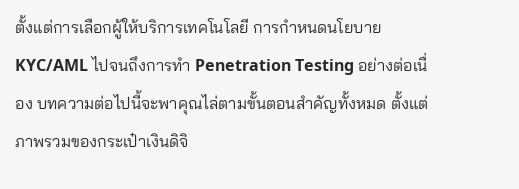ตั้งแต่การเลือกผู้ให้บริการเทคโนโลยี การกำหนดนโยบาย KYC/AML ไปจนถึงการทำ Penetration Testing อย่างต่อเนื่อง บทความต่อไปนี้จะพาคุณไล่ตามขั้นตอนสำคัญทั้งหมด ตั้งแต่ภาพรวมของกระเป๋าเงินดิจิ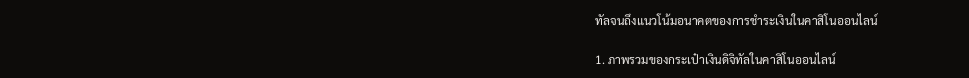ทัลจนถึงแนวโน้มอนาคตของการชำระเงินในคาสิโนออนไลน์

1. ภาพรวมของกระเป๋าเงินดิจิทัลในคาสิโนออนไลน์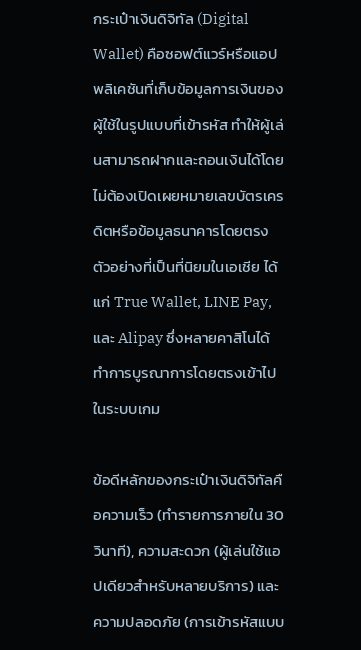กระเป๋าเงินดิจิทัล (Digital Wallet) คือซอฟต์แวร์หรือแอปพลิเคชันที่เก็บข้อมูลการเงินของผู้ใช้ในรูปแบบที่เข้ารหัส ทำให้ผู้เล่นสามารถฝากและถอนเงินได้โดยไม่ต้องเปิดเผยหมายเลขบัตรเครดิตหรือข้อมูลธนาคารโดยตรง ตัวอย่างที่เป็นที่นิยมในเอเชีย ได้แก่ True Wallet, LINE Pay, และ Alipay ซึ่งหลายคาสิโนได้ทำการบูรณาการโดยตรงเข้าไปในระบบเกม

ข้อดีหลักของกระเป๋าเงินดิจิทัลคือความเร็ว (ทำรายการภายใน 30 วินาที), ความสะดวก (ผู้เล่นใช้แอปเดียวสำหรับหลายบริการ) และความปลอดภัย (การเข้ารหัสแบบ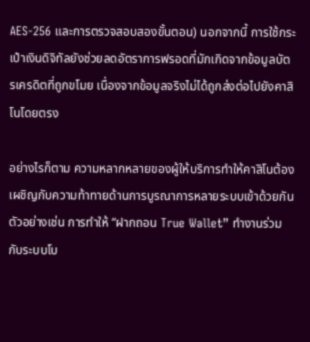AES‑256 และการตรวจสอบสองขั้นตอน) นอกจากนี้ การใช้กระเป๋าเงินดิจิทัลยังช่วยลดอัตราการฟรอดที่มักเกิดจากข้อมูลบัตรเครดิตที่ถูกขโมย เนื่องจากข้อมูลจริงไม่ได้ถูกส่งต่อไปยังคาสิโนโดยตรง

อย่างไรก็ตาม ความหลากหลายของผู้ให้บริการทำให้คาสิโนต้องเผชิญกับความท้าทายด้านการบูรณาการหลายระบบเข้าด้วยกัน ตัวอย่างเช่น การทำให้ “ฝากถอน True Wallet” ทำงานร่วมกับระบบโบ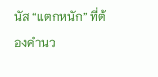นัส “แตกหนัก” ที่ต้องคำนว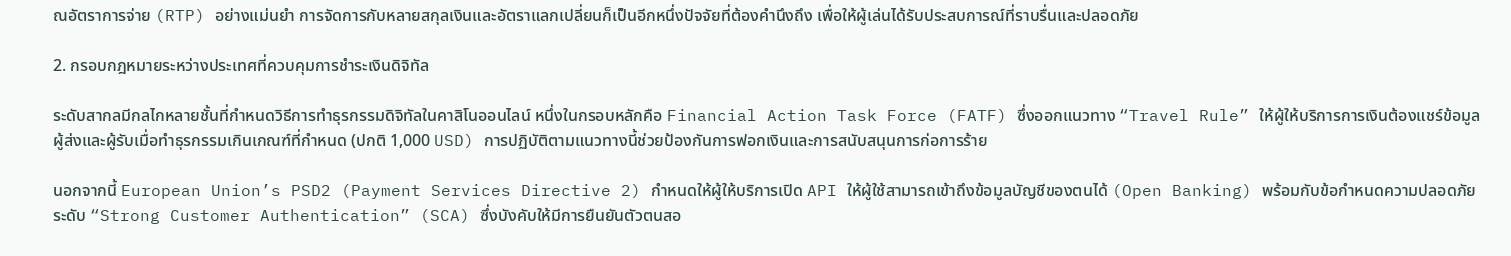ณอัตราการจ่าย (RTP) อย่างแม่นยำ การจัดการกับหลายสกุลเงินและอัตราแลกเปลี่ยนก็เป็นอีกหนึ่งปัจจัยที่ต้องคำนึงถึง เพื่อให้ผู้เล่นได้รับประสบการณ์ที่ราบรื่นและปลอดภัย

2. กรอบกฎหมายระหว่างประเทศที่ควบคุมการชำระเงินดิจิทัล

ระดับสากลมีกลไกหลายชั้นที่กำหนดวิธีการทำธุรกรรมดิจิทัลในคาสิโนออนไลน์ หนึ่งในกรอบหลักคือ Financial Action Task Force (FATF) ซึ่งออกแนวทาง “Travel Rule” ให้ผู้ให้บริการการเงินต้องแชร์ข้อมูลผู้ส่งและผู้รับเมื่อทำธุรกรรมเกินเกณฑ์ที่กำหนด (ปกติ 1,000 USD) การปฏิบัติตามแนวทางนี้ช่วยป้องกันการฟอกเงินและการสนับสนุนการก่อการร้าย

นอกจากนี้ European Union’s PSD2 (Payment Services Directive 2) กำหนดให้ผู้ให้บริการเปิด API ให้ผู้ใช้สามารถเข้าถึงข้อมูลบัญชีของตนได้ (Open Banking) พร้อมกับข้อกำหนดความปลอดภัยระดับ “Strong Customer Authentication” (SCA) ซึ่งบังคับให้มีการยืนยันตัวตนสอ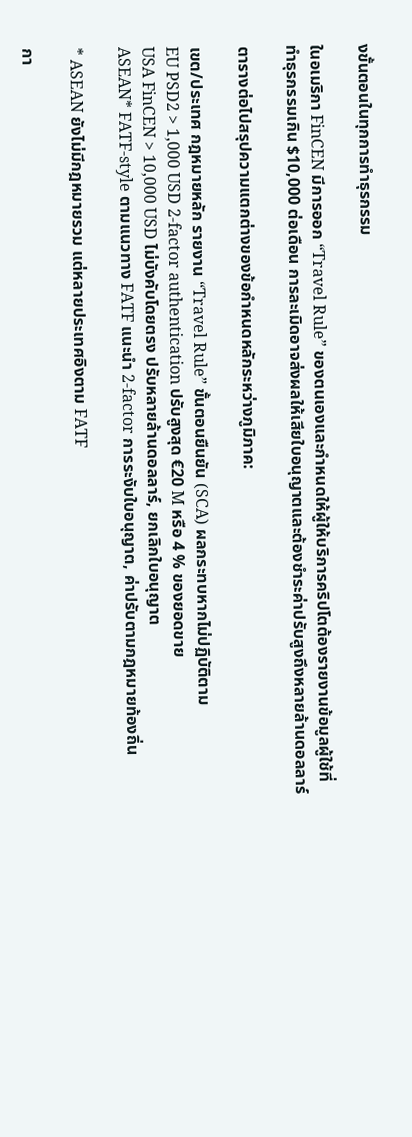งขั้นตอนในทุกการทำธุรกรรม

ในอเมริกา FinCEN มีการออก “Travel Rule” ของตนเองและกำหนดให้ผู้ให้บริการคริปโตต้องรายงานข้อมูลผู้ใช้ที่ทำธุรกรรมเกิน $10,000 ต่อเดือน การละเมิดอาจส่งผลให้เสียใบอนุญาตและต้องชำระค่าปรับสูงถึงหลายล้านดอลลาร์

ตารางต่อไปสรุปความแตกต่างของข้อกำหนดหลักระหว่างภูมิภาค:

เขต/ประเทศ กฎหมายหลัก รายงาน “Travel Rule” ขั้นตอนยืนยัน (SCA) ผลกระทบหากไม่ปฏิบัติตาม
EU PSD2 > 1,000 USD 2‑factor authentication ปรับสูงสุด €20 M หรือ 4 % ของยอดขาย
USA FinCEN > 10,000 USD ไม่บังคับโดยตรง ปรับหลายล้านดอลลาร์, ยกเลิกใบอนุญาต
ASEAN* FATF‑style ตามแนวทาง FATF แนะนำ 2‑factor การระงับใบอนุญาต, ค่าปรับตามกฎหมายท้องถิ่น

* ASEAN ยังไม่มีกฎหมายรวม แต่หลายประเทศอิงตาม FATF

กา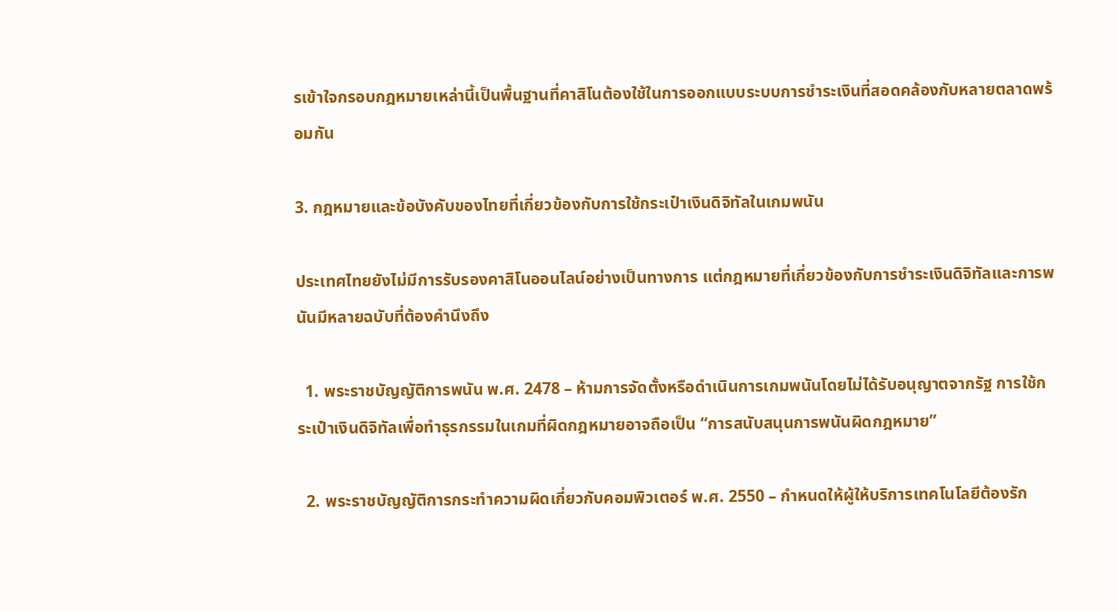รเข้าใจกรอบกฎหมายเหล่านี้เป็นพื้นฐานที่คาสิโนต้องใช้ในการออกแบบระบบการชำระเงินที่สอดคล้องกับหลายตลาดพร้อมกัน

3. กฎหมายและข้อบังคับของไทยที่เกี่ยวข้องกับการใช้กระเป๋าเงินดิจิทัลในเกมพนัน

ประเทศไทยยังไม่มีการรับรองคาสิโนออนไลน์อย่างเป็นทางการ แต่กฎหมายที่เกี่ยวข้องกับการชำระเงินดิจิทัลและการพนันมีหลายฉบับที่ต้องคำนึงถึง

  1. พระราชบัญญัติการพนัน พ.ศ. 2478 – ห้ามการจัดตั้งหรือดำเนินการเกมพนันโดยไม่ได้รับอนุญาตจากรัฐ การใช้กระเป๋าเงินดิจิทัลเพื่อทำธุรกรรมในเกมที่ผิดกฎหมายอาจถือเป็น “การสนับสนุนการพนันผิดกฎหมาย”

  2. พระราชบัญญัติการกระทำความผิดเกี่ยวกับคอมพิวเตอร์ พ.ศ. 2550 – กำหนดให้ผู้ให้บริการเทคโนโลยีต้องรัก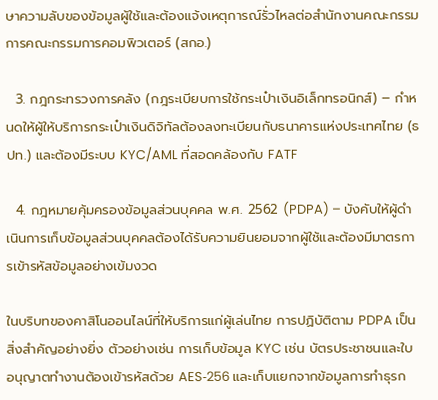ษาความลับของข้อมูลผู้ใช้และต้องแจ้งเหตุการณ์รั่วไหลต่อสำนักงานคณะกรรมการคณะกรรมการคอมพิวเตอร์ (สกอ.)

  3. กฎกระทรวงการคลัง (กฎระเบียบการใช้กระเป๋าเงินอิเล็กทรอนิกส์) – กำหนดให้ผู้ให้บริการกระเป๋าเงินดิจิทัลต้องลงทะเบียนกับธนาคารแห่งประเทศไทย (ธปท.) และต้องมีระบบ KYC/AML ที่สอดคล้องกับ FATF

  4. กฎหมายคุ้มครองข้อมูลส่วนบุคคล พ.ศ. 2562 (PDPA) – บังคับให้ผู้ดำเนินการเก็บข้อมูลส่วนบุคคลต้องได้รับความยินยอมจากผู้ใช้และต้องมีมาตรการเข้ารหัสข้อมูลอย่างเข้มงวด

ในบริบทของคาสิโนออนไลน์ที่ให้บริการแก่ผู้เล่นไทย การปฏิบัติตาม PDPA เป็นสิ่งสำคัญอย่างยิ่ง ตัวอย่างเช่น การเก็บข้อมูล KYC เช่น บัตรประชาชนและใบอนุญาตทำงานต้องเข้ารหัสด้วย AES‑256 และเก็บแยกจากข้อมูลการทำธุรก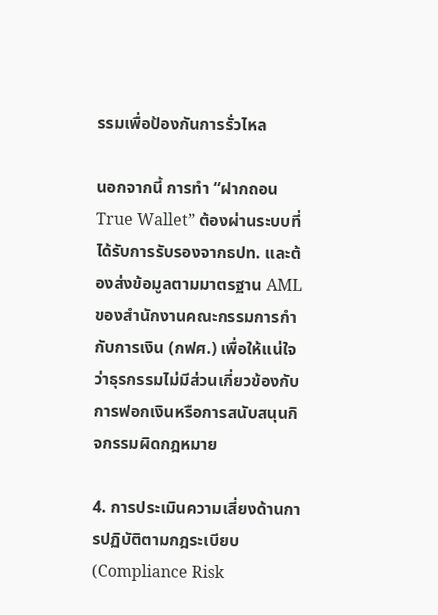รรมเพื่อป้องกันการรั่วไหล

นอกจากนี้ การทำ “ฝากถอน True Wallet” ต้องผ่านระบบที่ได้รับการรับรองจากธปท. และต้องส่งข้อมูลตามมาตรฐาน AML ของสำนักงานคณะกรรมการกำกับการเงิน (กฟศ.) เพื่อให้แน่ใจว่าธุรกรรมไม่มีส่วนเกี่ยวข้องกับการฟอกเงินหรือการสนับสนุนกิจกรรมผิดกฎหมาย

4. การประเมินความเสี่ยงด้านการปฏิบัติตามกฎระเบียบ (Compliance Risk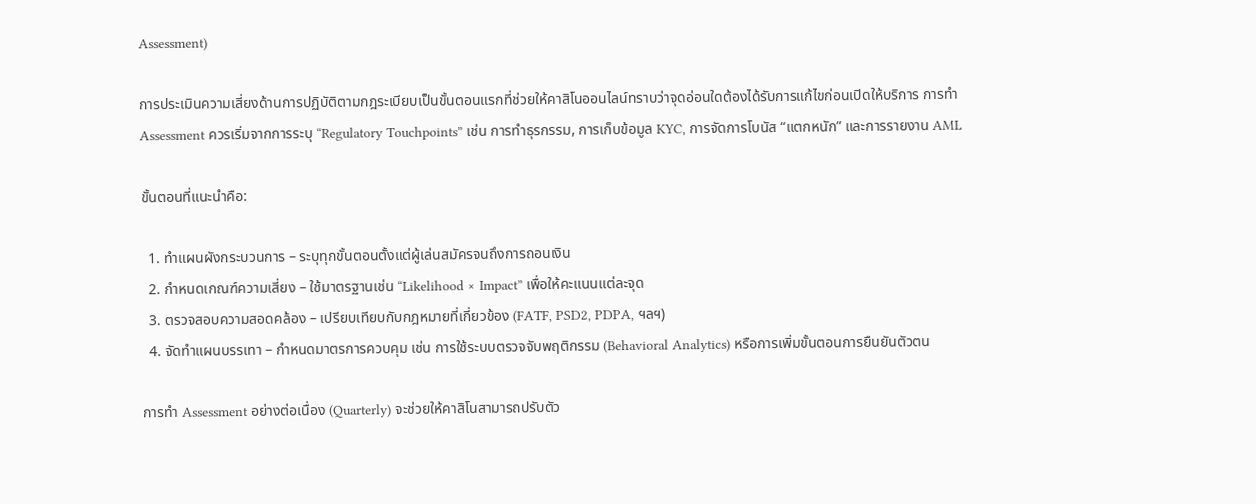Assessment)

การประเมินความเสี่ยงด้านการปฏิบัติตามกฎระเบียบเป็นขั้นตอนแรกที่ช่วยให้คาสิโนออนไลน์ทราบว่าจุดอ่อนใดต้องได้รับการแก้ไขก่อนเปิดให้บริการ การทำ Assessment ควรเริ่มจากการระบุ “Regulatory Touchpoints” เช่น การทำธุรกรรม, การเก็บข้อมูล KYC, การจัดการโบนัส “แตกหนัก” และการรายงาน AML

ขั้นตอนที่แนะนำคือ:

  1. ทำแผนผังกระบวนการ – ระบุทุกขั้นตอนตั้งแต่ผู้เล่นสมัครจนถึงการถอนเงิน
  2. กำหนดเกณฑ์ความเสี่ยง – ใช้มาตรฐานเช่น “Likelihood × Impact” เพื่อให้คะแนนแต่ละจุด
  3. ตรวจสอบความสอดคล้อง – เปรียบเทียบกับกฎหมายที่เกี่ยวข้อง (FATF, PSD2, PDPA, ฯลฯ)
  4. จัดทำแผนบรรเทา – กำหนดมาตรการควบคุม เช่น การใช้ระบบตรวจจับพฤติกรรม (Behavioral Analytics) หรือการเพิ่มขั้นตอนการยืนยันตัวตน

การทำ Assessment อย่างต่อเนื่อง (Quarterly) จะช่วยให้คาสิโนสามารถปรับตัว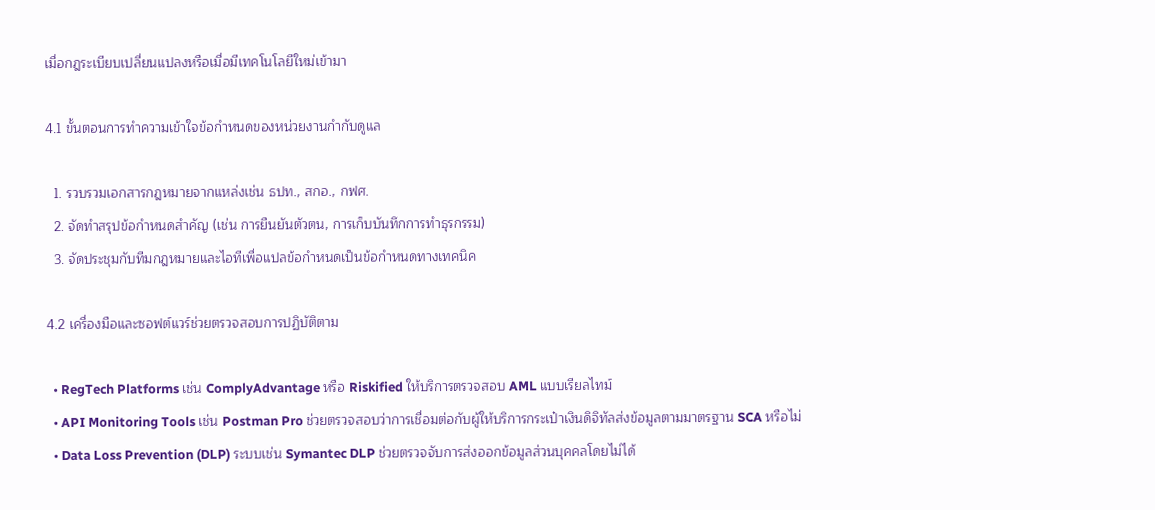เมื่อกฎระเบียบเปลี่ยนแปลงหรือเมื่อมีเทคโนโลยีใหม่เข้ามา

4.1 ขั้นตอนการทำความเข้าใจข้อกำหนดของหน่วยงานกำกับดูแล

  1. รวบรวมเอกสารกฎหมายจากแหล่งเช่น ธปท., สกอ., กฟศ.
  2. จัดทำสรุปข้อกำหนดสำคัญ (เช่น การยืนยันตัวตน, การเก็บบันทึกการทำธุรกรรม)
  3. จัดประชุมกับทีมกฎหมายและไอทีเพื่อแปลข้อกำหนดเป็นข้อกำหนดทางเทคนิค

4.2 เครื่องมือและซอฟต์แวร์ช่วยตรวจสอบการปฏิบัติตาม

  • RegTech Platforms เช่น ComplyAdvantage หรือ Riskified ให้บริการตรวจสอบ AML แบบเรียลไทม์
  • API Monitoring Tools เช่น Postman Pro ช่วยตรวจสอบว่าการเชื่อมต่อกับผู้ให้บริการกระเป๋าเงินดิจิทัลส่งข้อมูลตามมาตรฐาน SCA หรือไม่
  • Data Loss Prevention (DLP) ระบบเช่น Symantec DLP ช่วยตรวจจับการส่งออกข้อมูลส่วนบุคคลโดยไม่ได้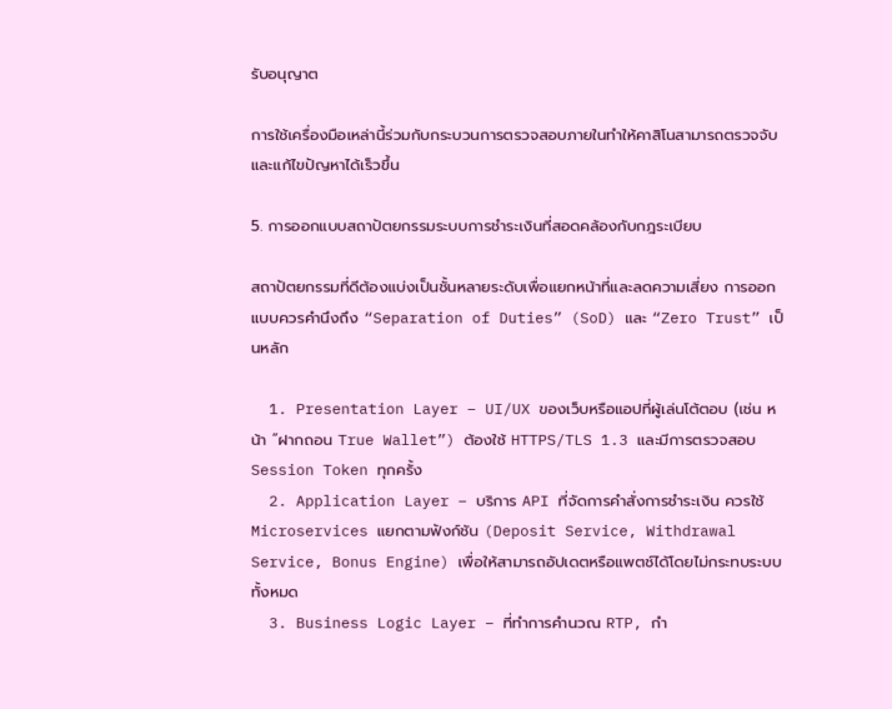รับอนุญาต

การใช้เครื่องมือเหล่านี้ร่วมกับกระบวนการตรวจสอบภายในทำให้คาสิโนสามารถตรวจจับและแก้ไขปัญหาได้เร็วขึ้น

5. การออกแบบสถาปัตยกรรมระบบการชำระเงินที่สอดคล้องกับกฎระเบียบ

สถาปัตยกรรมที่ดีต้องแบ่งเป็นชั้นหลายระดับเพื่อแยกหน้าที่และลดความเสี่ยง การออกแบบควรคำนึงถึง “Separation of Duties” (SoD) และ “Zero Trust” เป็นหลัก

  1. Presentation Layer – UI/UX ของเว็บหรือแอปที่ผู้เล่นโต้ตอบ (เช่น หน้า “ฝากถอน True Wallet”) ต้องใช้ HTTPS/TLS 1.3 และมีการตรวจสอบ Session Token ทุกครั้ง
  2. Application Layer – บริการ API ที่จัดการคำสั่งการชำระเงิน ควรใช้ Microservices แยกตามฟังก์ชัน (Deposit Service, Withdrawal Service, Bonus Engine) เพื่อให้สามารถอัปเดตหรือแพตช์ได้โดยไม่กระทบระบบทั้งหมด
  3. Business Logic Layer – ที่ทำการคำนวณ RTP, กำ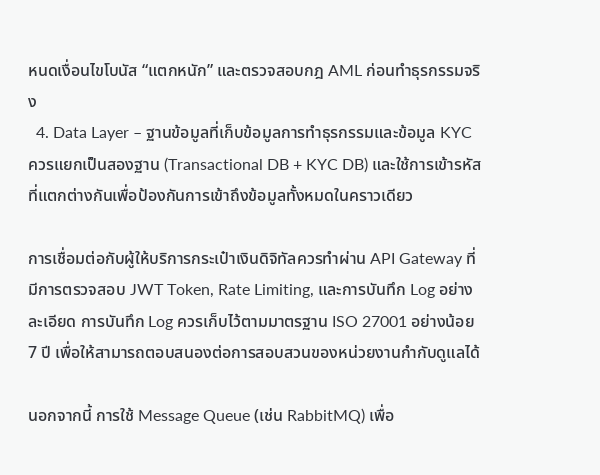หนดเงื่อนไขโบนัส “แตกหนัก” และตรวจสอบกฎ AML ก่อนทำธุรกรรมจริง
  4. Data Layer – ฐานข้อมูลที่เก็บข้อมูลการทำธุรกรรมและข้อมูล KYC ควรแยกเป็นสองฐาน (Transactional DB + KYC DB) และใช้การเข้ารหัสที่แตกต่างกันเพื่อป้องกันการเข้าถึงข้อมูลทั้งหมดในคราวเดียว

การเชื่อมต่อกับผู้ให้บริการกระเป๋าเงินดิจิทัลควรทำผ่าน API Gateway ที่มีการตรวจสอบ JWT Token, Rate Limiting, และการบันทึก Log อย่างละเอียด การบันทึก Log ควรเก็บไว้ตามมาตรฐาน ISO 27001 อย่างน้อย 7 ปี เพื่อให้สามารถตอบสนองต่อการสอบสวนของหน่วยงานกำกับดูแลได้

นอกจากนี้ การใช้ Message Queue (เช่น RabbitMQ) เพื่อ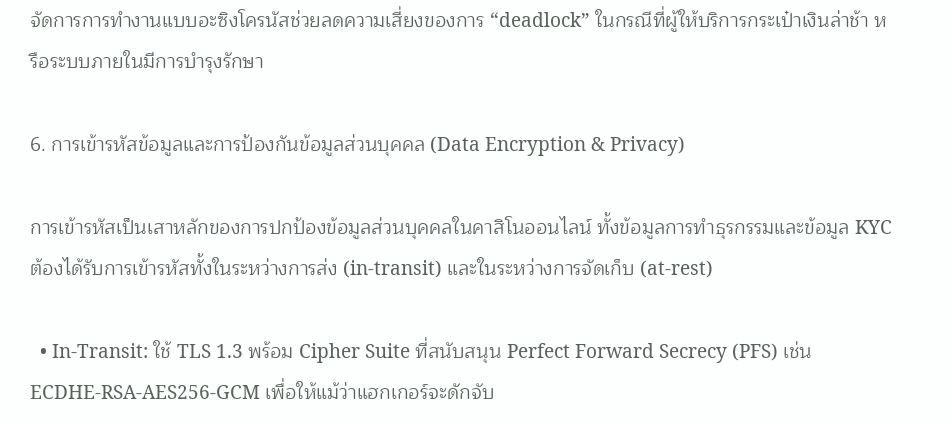จัดการการทำงานแบบอะซิงโครนัสช่วยลดความเสี่ยงของการ “deadlock” ในกรณีที่ผู้ให้บริการกระเป๋าเงินล่าช้า หรือระบบภายในมีการบำรุงรักษา

6. การเข้ารหัสข้อมูลและการป้องกันข้อมูลส่วนบุคคล (Data Encryption & Privacy)

การเข้ารหัสเป็นเสาหลักของการปกป้องข้อมูลส่วนบุคคลในคาสิโนออนไลน์ ทั้งข้อมูลการทำธุรกรรมและข้อมูล KYC ต้องได้รับการเข้ารหัสทั้งในระหว่างการส่ง (in‑transit) และในระหว่างการจัดเก็บ (at‑rest)

  • In‑Transit: ใช้ TLS 1.3 พร้อม Cipher Suite ที่สนับสนุน Perfect Forward Secrecy (PFS) เช่น ECDHE‑RSA‑AES256‑GCM เพื่อให้แม้ว่าแฮกเกอร์จะดักจับ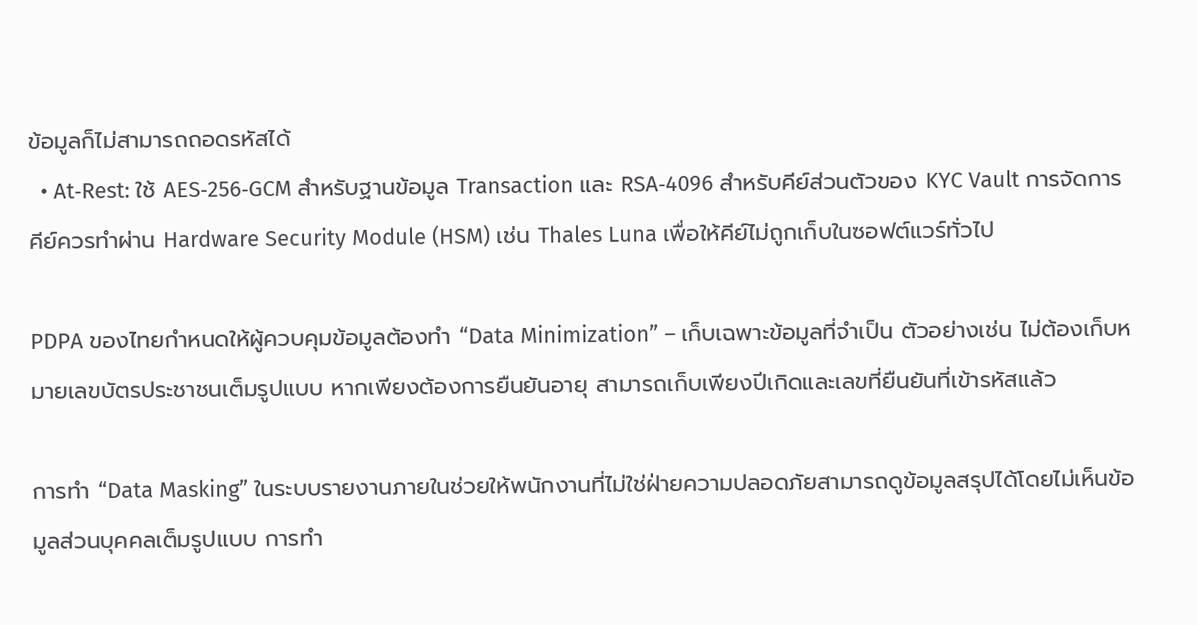ข้อมูลก็ไม่สามารถถอดรหัสได้
  • At‑Rest: ใช้ AES‑256‑GCM สำหรับฐานข้อมูล Transaction และ RSA‑4096 สำหรับคีย์ส่วนตัวของ KYC Vault การจัดการคีย์ควรทำผ่าน Hardware Security Module (HSM) เช่น Thales Luna เพื่อให้คีย์ไม่ถูกเก็บในซอฟต์แวร์ทั่วไป

PDPA ของไทยกำหนดให้ผู้ควบคุมข้อมูลต้องทำ “Data Minimization” – เก็บเฉพาะข้อมูลที่จำเป็น ตัวอย่างเช่น ไม่ต้องเก็บหมายเลขบัตรประชาชนเต็มรูปแบบ หากเพียงต้องการยืนยันอายุ สามารถเก็บเพียงปีเกิดและเลขที่ยืนยันที่เข้ารหัสแล้ว

การทำ “Data Masking” ในระบบรายงานภายในช่วยให้พนักงานที่ไม่ใช่ฝ่ายความปลอดภัยสามารถดูข้อมูลสรุปได้โดยไม่เห็นข้อมูลส่วนบุคคลเต็มรูปแบบ การทำ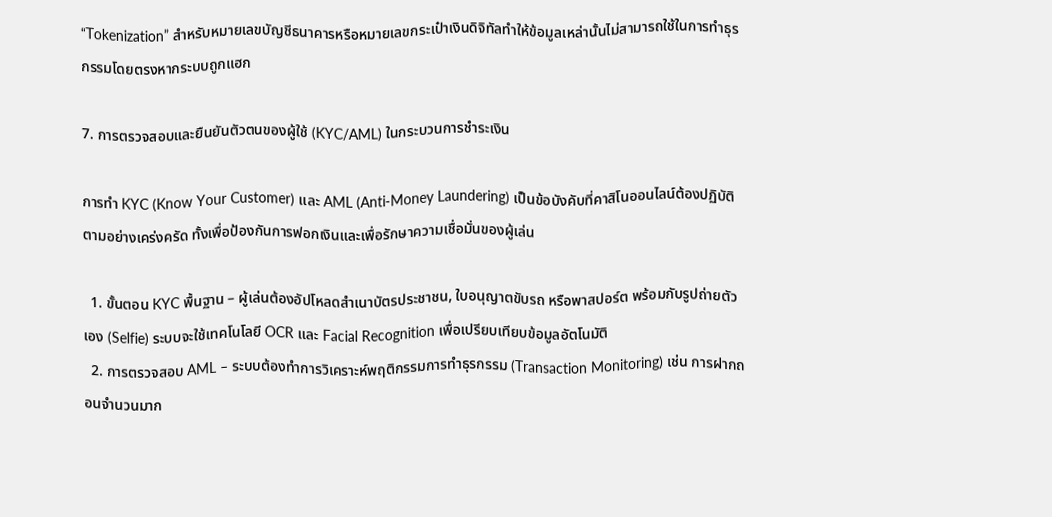“Tokenization” สำหรับหมายเลขบัญชีธนาคารหรือหมายเลขกระเป๋าเงินดิจิทัลทำให้ข้อมูลเหล่านั้นไม่สามารถใช้ในการทำธุรกรรมโดยตรงหากระบบถูกแฮก

7. การตรวจสอบและยืนยันตัวตนของผู้ใช้ (KYC/AML) ในกระบวนการชำระเงิน

การทำ KYC (Know Your Customer) และ AML (Anti‑Money Laundering) เป็นข้อบังคับที่คาสิโนออนไลน์ต้องปฏิบัติตามอย่างเคร่งครัด ทั้งเพื่อป้องกันการฟอกเงินและเพื่อรักษาความเชื่อมั่นของผู้เล่น

  1. ขั้นตอน KYC พื้นฐาน – ผู้เล่นต้องอัปโหลดสำเนาบัตรประชาชน, ใบอนุญาตขับรถ หรือพาสปอร์ต พร้อมกับรูปถ่ายตัวเอง (Selfie) ระบบจะใช้เทคโนโลยี OCR และ Facial Recognition เพื่อเปรียบเทียบข้อมูลอัตโนมัติ
  2. การตรวจสอบ AML – ระบบต้องทำการวิเคราะห์พฤติกรรมการทำธุรกรรม (Transaction Monitoring) เช่น การฝากถอนจำนวนมาก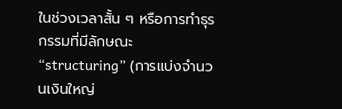ในช่วงเวลาสั้น ๆ หรือการทำธุรกรรมที่มีลักษณะ “structuring” (การแบ่งจำนวนเงินใหญ่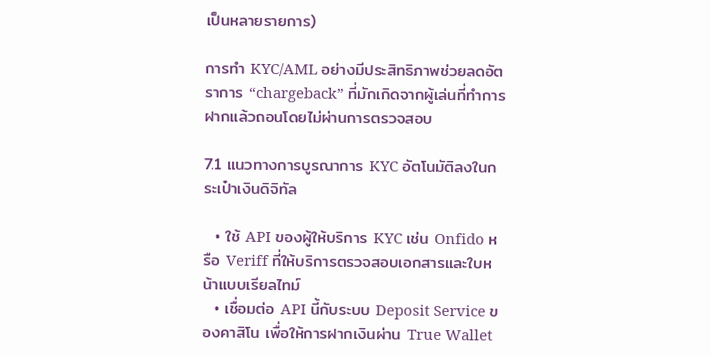เป็นหลายรายการ)

การทำ KYC/AML อย่างมีประสิทธิภาพช่วยลดอัตราการ “chargeback” ที่มักเกิดจากผู้เล่นที่ทำการฝากแล้วถอนโดยไม่ผ่านการตรวจสอบ

7.1 แนวทางการบูรณาการ KYC อัตโนมัติลงในกระเป๋าเงินดิจิทัล

  • ใช้ API ของผู้ให้บริการ KYC เช่น Onfido หรือ Veriff ที่ให้บริการตรวจสอบเอกสารและใบหน้าแบบเรียลไทม์
  • เชื่อมต่อ API นี้กับระบบ Deposit Service ของคาสิโน เพื่อให้การฝากเงินผ่าน True Wallet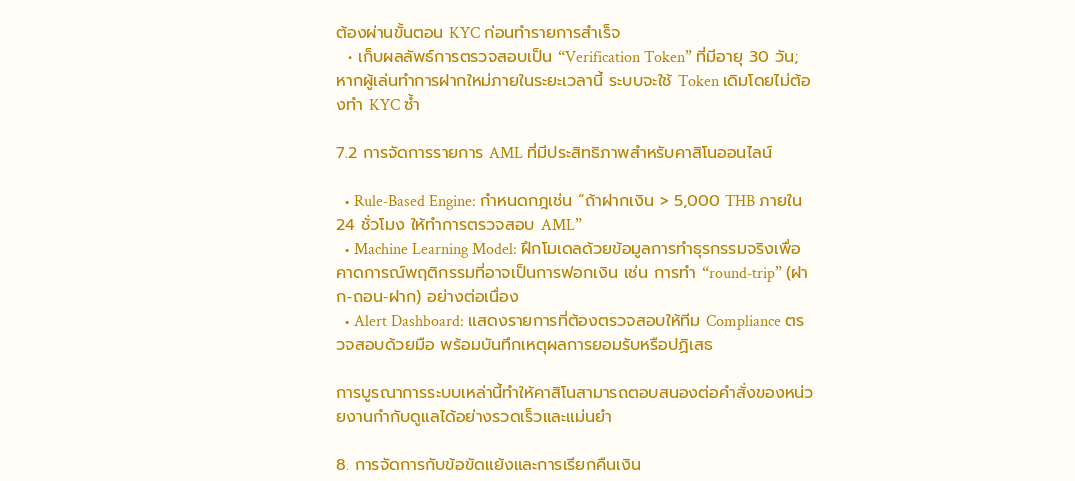ต้องผ่านขั้นตอน KYC ก่อนทำรายการสำเร็จ
  • เก็บผลลัพธ์การตรวจสอบเป็น “Verification Token” ที่มีอายุ 30 วัน; หากผู้เล่นทำการฝากใหม่ภายในระยะเวลานี้ ระบบจะใช้ Token เดิมโดยไม่ต้องทำ KYC ซ้ำ

7.2 การจัดการรายการ AML ที่มีประสิทธิภาพสำหรับคาสิโนออนไลน์

  • Rule‑Based Engine: กำหนดกฎเช่น “ถ้าฝากเงิน > 5,000 THB ภายใน 24 ชั่วโมง ให้ทำการตรวจสอบ AML”
  • Machine Learning Model: ฝึกโมเดลด้วยข้อมูลการทำธุรกรรมจริงเพื่อคาดการณ์พฤติกรรมที่อาจเป็นการฟอกเงิน เช่น การทำ “round‑trip” (ฝาก‑ถอน‑ฝาก) อย่างต่อเนื่อง
  • Alert Dashboard: แสดงรายการที่ต้องตรวจสอบให้ทีม Compliance ตรวจสอบด้วยมือ พร้อมบันทึกเหตุผลการยอมรับหรือปฏิเสธ

การบูรณาการระบบเหล่านี้ทำให้คาสิโนสามารถตอบสนองต่อคำสั่งของหน่วยงานกำกับดูแลได้อย่างรวดเร็วและแม่นยำ

8. การจัดการกับข้อขัดแย้งและการเรียกคืนเงิน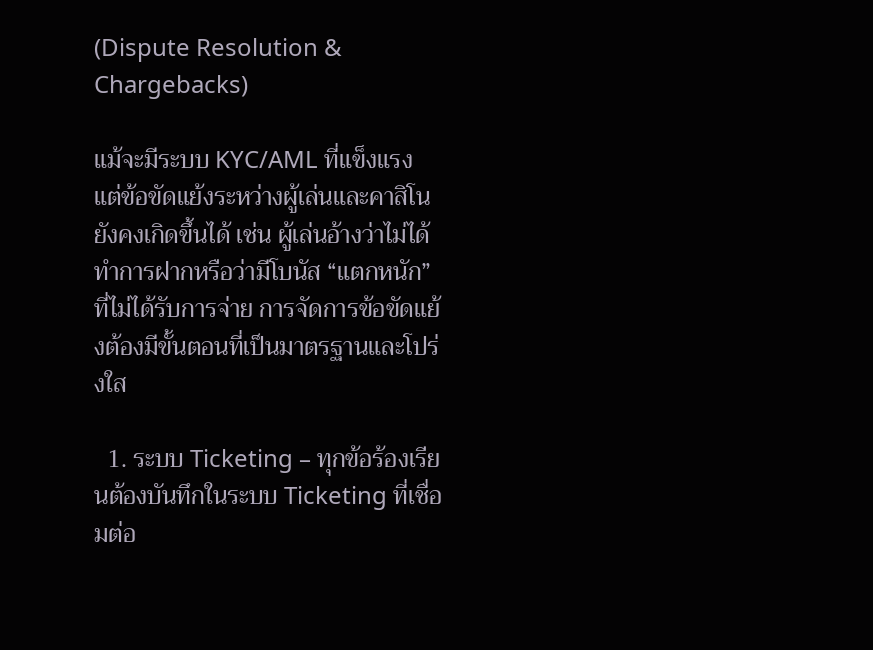(Dispute Resolution & Chargebacks)

แม้จะมีระบบ KYC/AML ที่แข็งแรง แต่ข้อขัดแย้งระหว่างผู้เล่นและคาสิโนยังคงเกิดขึ้นได้ เช่น ผู้เล่นอ้างว่าไม่ได้ทำการฝากหรือว่ามีโบนัส “แตกหนัก” ที่ไม่ได้รับการจ่าย การจัดการข้อขัดแย้งต้องมีขั้นตอนที่เป็นมาตรฐานและโปร่งใส

  1. ระบบ Ticketing – ทุกข้อร้องเรียนต้องบันทึกในระบบ Ticketing ที่เชื่อมต่อ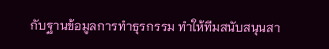กับฐานข้อมูลการทำธุรกรรม ทำให้ทีมสนับสนุนสา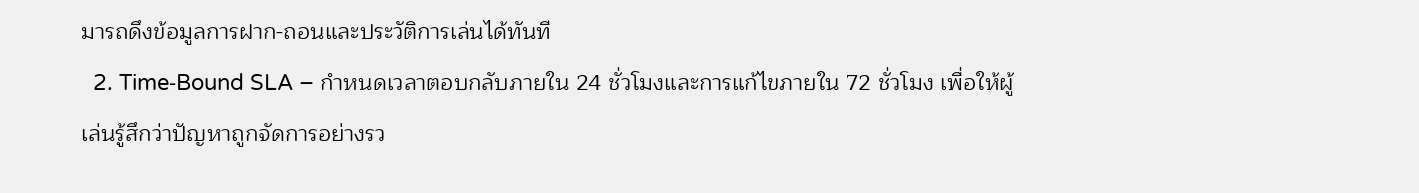มารถดึงข้อมูลการฝาก‑ถอนและประวัติการเล่นได้ทันที
  2. Time‑Bound SLA – กำหนดเวลาตอบกลับภายใน 24 ชั่วโมงและการแก้ไขภายใน 72 ชั่วโมง เพื่อให้ผู้เล่นรู้สึกว่าปัญหาถูกจัดการอย่างรว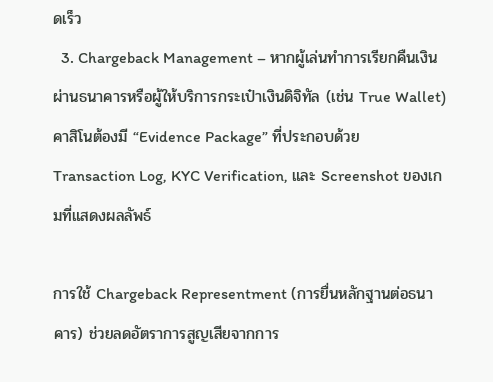ดเร็ว
  3. Chargeback Management – หากผู้เล่นทำการเรียกคืนเงินผ่านธนาคารหรือผู้ให้บริการกระเป๋าเงินดิจิทัล (เช่น True Wallet) คาสิโนต้องมี “Evidence Package” ที่ประกอบด้วย Transaction Log, KYC Verification, และ Screenshot ของเกมที่แสดงผลลัพธ์

การใช้ Chargeback Representment (การยื่นหลักฐานต่อธนาคาร) ช่วยลดอัตราการสูญเสียจากการ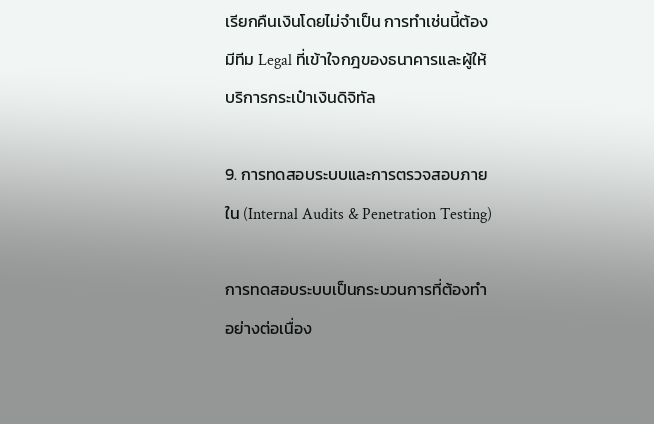เรียกคืนเงินโดยไม่จำเป็น การทำเช่นนี้ต้องมีทีม Legal ที่เข้าใจกฎของธนาคารและผู้ให้บริการกระเป๋าเงินดิจิทัล

9. การทดสอบระบบและการตรวจสอบภายใน (Internal Audits & Penetration Testing)

การทดสอบระบบเป็นกระบวนการที่ต้องทำอย่างต่อเนื่อง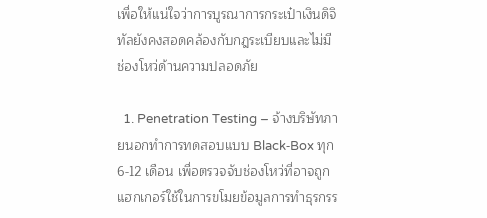เพื่อให้แน่ใจว่าการบูรณาการกระเป๋าเงินดิจิทัลยังคงสอดคล้องกับกฎระเบียบและไม่มีช่องโหว่ด้านความปลอดภัย

  1. Penetration Testing – จ้างบริษัทภายนอกทำการทดสอบแบบ Black‑Box ทุก 6‑12 เดือน เพื่อตรวจจับช่องโหว่ที่อาจถูกแฮกเกอร์ใช้ในการขโมยข้อมูลการทำธุรกรร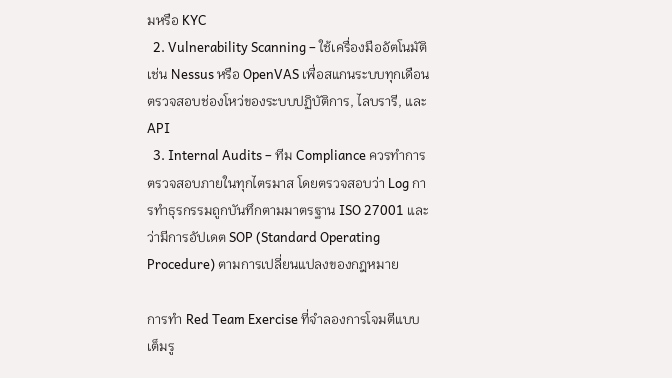มหรือ KYC
  2. Vulnerability Scanning – ใช้เครื่องมืออัตโนมัติเช่น Nessus หรือ OpenVAS เพื่อสแกนระบบทุกเดือน ตรวจสอบช่องโหว่ของระบบปฏิบัติการ, ไลบรารี, และ API
  3. Internal Audits – ทีม Compliance ควรทำการตรวจสอบภายในทุกไตรมาส โดยตรวจสอบว่า Log การทำธุรกรรมถูกบันทึกตามมาตรฐาน ISO 27001 และว่ามีการอัปเดต SOP (Standard Operating Procedure) ตามการเปลี่ยนแปลงของกฎหมาย

การทำ Red Team Exercise ที่จำลองการโจมตีแบบเต็มรู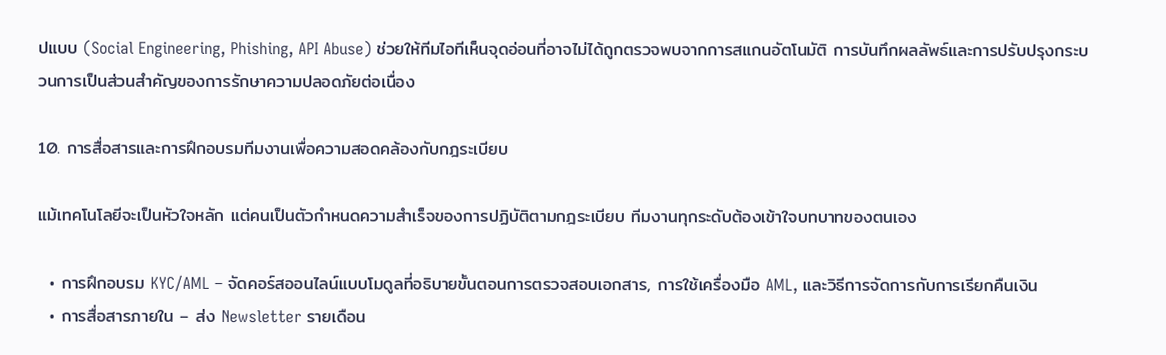ปแบบ (Social Engineering, Phishing, API Abuse) ช่วยให้ทีมไอทีเห็นจุดอ่อนที่อาจไม่ได้ถูกตรวจพบจากการสแกนอัตโนมัติ การบันทึกผลลัพธ์และการปรับปรุงกระบวนการเป็นส่วนสำคัญของการรักษาความปลอดภัยต่อเนื่อง

10. การสื่อสารและการฝึกอบรมทีมงานเพื่อความสอดคล้องกับกฎระเบียบ

แม้เทคโนโลยีจะเป็นหัวใจหลัก แต่คนเป็นตัวกำหนดความสำเร็จของการปฏิบัติตามกฎระเบียบ ทีมงานทุกระดับต้องเข้าใจบทบาทของตนเอง

  • การฝึกอบรม KYC/AML – จัดคอร์สออนไลน์แบบโมดูลที่อธิบายขั้นตอนการตรวจสอบเอกสาร, การใช้เครื่องมือ AML, และวิธีการจัดการกับการเรียกคืนเงิน
  • การสื่อสารภายใน – ส่ง Newsletter รายเดือน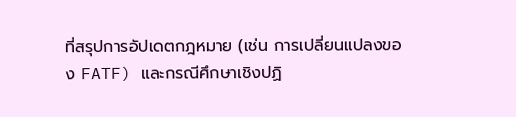ที่สรุปการอัปเดตกฎหมาย (เช่น การเปลี่ยนแปลงของ FATF) และกรณีศึกษาเชิงปฏิ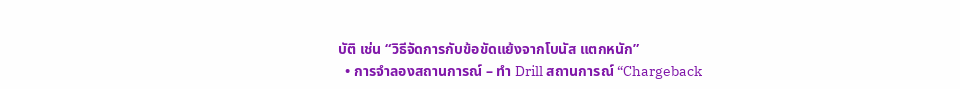บัติ เช่น “วิธีจัดการกับข้อขัดแย้งจากโบนัส แตกหนัก”
  • การจำลองสถานการณ์ – ทำ Drill สถานการณ์ “Chargeback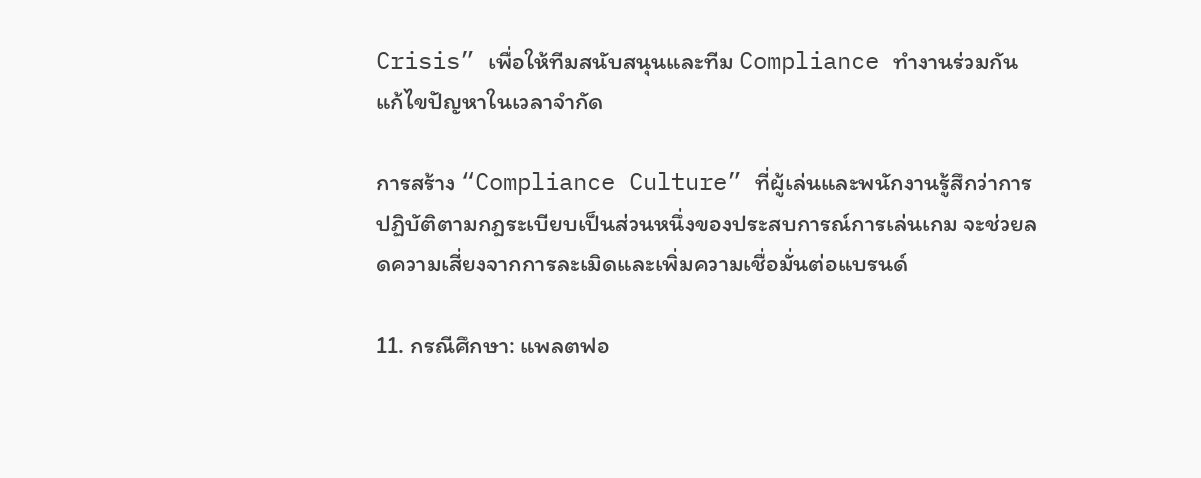Crisis” เพื่อให้ทีมสนับสนุนและทีม Compliance ทำงานร่วมกันแก้ไขปัญหาในเวลาจำกัด

การสร้าง “Compliance Culture” ที่ผู้เล่นและพนักงานรู้สึกว่าการปฏิบัติตามกฎระเบียบเป็นส่วนหนึ่งของประสบการณ์การเล่นเกม จะช่วยลดความเสี่ยงจากการละเมิดและเพิ่มความเชื่อมั่นต่อแบรนด์

11. กรณีศึกษา: แพลตฟอ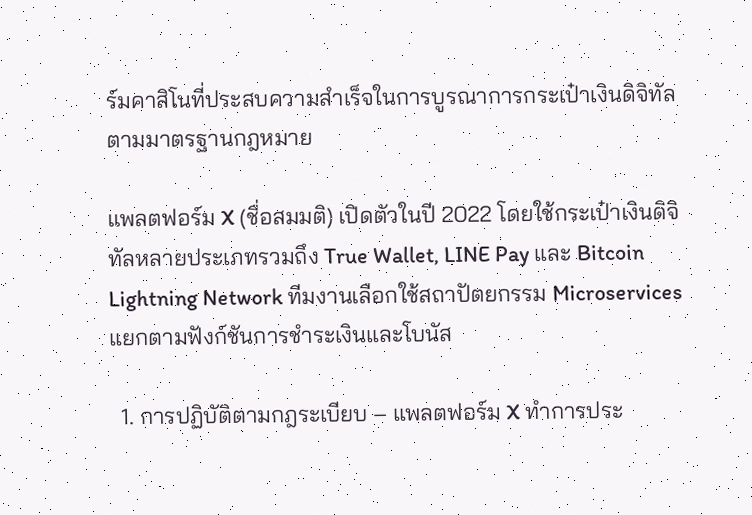ร์มคาสิโนที่ประสบความสำเร็จในการบูรณาการกระเป๋าเงินดิจิทัลตามมาตรฐานกฎหมาย

แพลตฟอร์ม X (ชื่อสมมติ) เปิดตัวในปี 2022 โดยใช้กระเป๋าเงินดิจิทัลหลายประเภทรวมถึง True Wallet, LINE Pay และ Bitcoin Lightning Network ทีมงานเลือกใช้สถาปัตยกรรม Microservices แยกตามฟังก์ชันการชำระเงินและโบนัส

  1. การปฏิบัติตามกฎระเบียบ – แพลตฟอร์ม X ทำการประ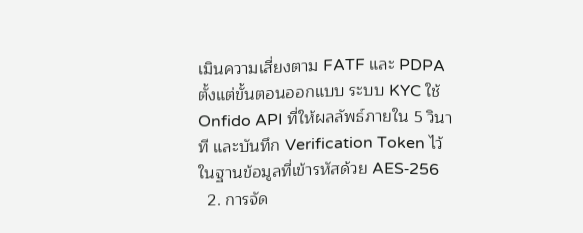เมินความเสี่ยงตาม FATF และ PDPA ตั้งแต่ขั้นตอนออกแบบ ระบบ KYC ใช้ Onfido API ที่ให้ผลลัพธ์ภายใน 5 วินาที และบันทึก Verification Token ไว้ในฐานข้อมูลที่เข้ารหัสด้วย AES‑256
  2. การจัด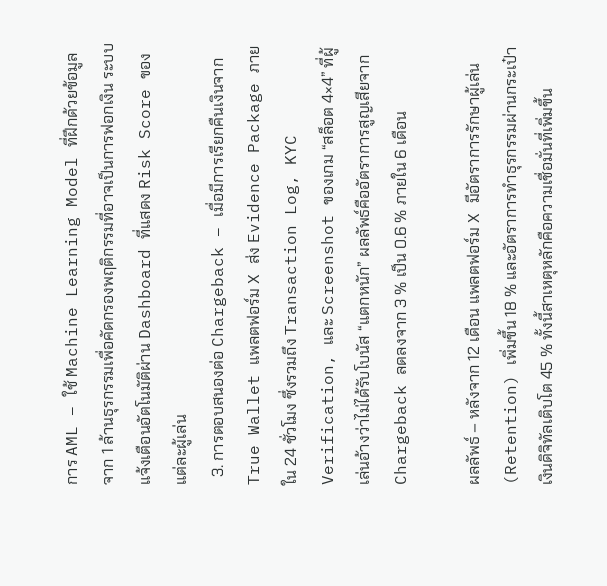การ AML – ใช้ Machine Learning Model ที่ฝึกด้วยข้อมูลจาก 1 ล้านธุรกรรมเพื่อคัดกรองพฤติกรรมที่อาจเป็นการฟอกเงิน ระบบแจ้งเตือนอัตโนมัติผ่าน Dashboard ที่แสดง Risk Score ของแต่ละผู้เล่น
  3. การตอบสนองต่อ Chargeback – เมื่อมีการเรียกคืนเงินจาก True Wallet แพลตฟอร์ม X ส่ง Evidence Package ภายใน 24 ชั่วโมง ซึ่งรวมถึง Transaction Log, KYC Verification, และ Screenshot ของเกม “สล็อต 4×4” ที่ผู้เล่นอ้างว่าไม่ได้รับโบนัส “แตกหนัก” ผลลัพธ์คืออัตราการสูญเสียจาก Chargeback ลดลงจาก 3 % เป็น 0.6 % ภายใน 6 เดือน

ผลลัพธ์ – หลังจาก 12 เดือน แพลตฟอร์ม X มีอัตราการรักษาผู้เล่น (Retention) เพิ่มขึ้น 18 % และอัตราการทำธุรกรรมผ่านกระเป๋าเงินดิจิทัลเติบโต 45 % ทั้งนี้สาเหตุหลักคือความเชื่อมั่นที่เพิ่มขึ้น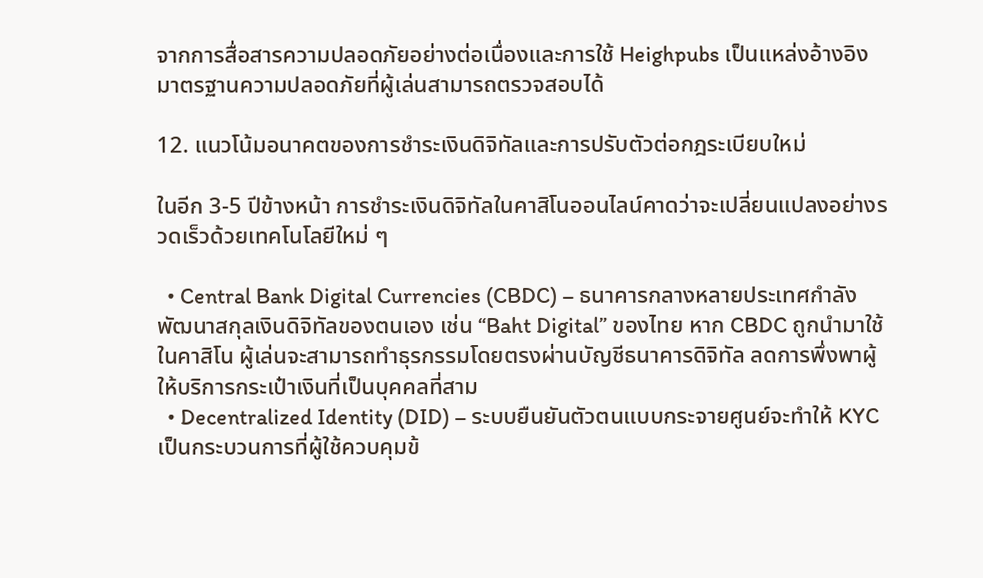จากการสื่อสารความปลอดภัยอย่างต่อเนื่องและการใช้ Heighpubs เป็นแหล่งอ้างอิงมาตรฐานความปลอดภัยที่ผู้เล่นสามารถตรวจสอบได้

12. แนวโน้มอนาคตของการชำระเงินดิจิทัลและการปรับตัวต่อกฎระเบียบใหม่

ในอีก 3‑5 ปีข้างหน้า การชำระเงินดิจิทัลในคาสิโนออนไลน์คาดว่าจะเปลี่ยนแปลงอย่างรวดเร็วด้วยเทคโนโลยีใหม่ ๆ

  • Central Bank Digital Currencies (CBDC) – ธนาคารกลางหลายประเทศกำลังพัฒนาสกุลเงินดิจิทัลของตนเอง เช่น “Baht Digital” ของไทย หาก CBDC ถูกนำมาใช้ในคาสิโน ผู้เล่นจะสามารถทำธุรกรรมโดยตรงผ่านบัญชีธนาคารดิจิทัล ลดการพึ่งพาผู้ให้บริการกระเป๋าเงินที่เป็นบุคคลที่สาม
  • Decentralized Identity (DID) – ระบบยืนยันตัวตนแบบกระจายศูนย์จะทำให้ KYC เป็นกระบวนการที่ผู้ใช้ควบคุมข้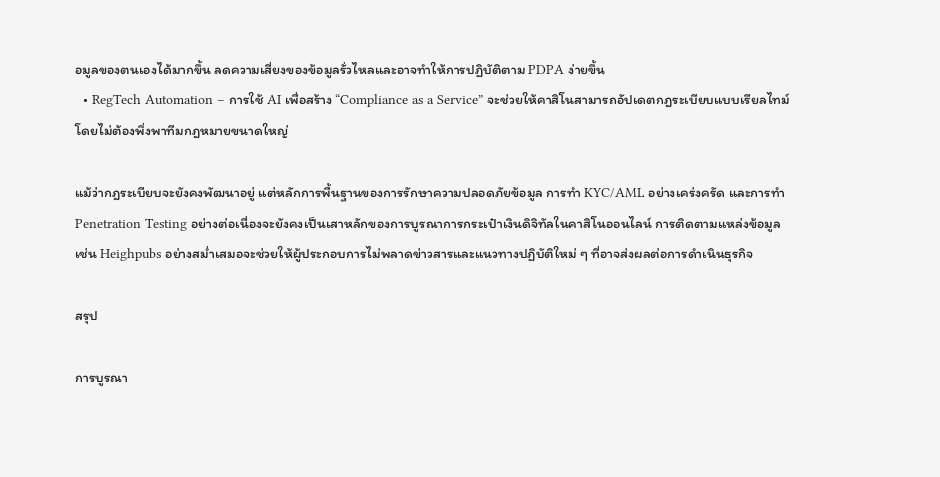อมูลของตนเองได้มากขึ้น ลดความเสี่ยงของข้อมูลรั่วไหลและอาจทำให้การปฏิบัติตาม PDPA ง่ายขึ้น
  • RegTech Automation – การใช้ AI เพื่อสร้าง “Compliance as a Service” จะช่วยให้คาสิโนสามารถอัปเดตกฎระเบียบแบบเรียลไทม์โดยไม่ต้องพึ่งพาทีมกฎหมายขนาดใหญ่

แม้ว่ากฎระเบียบจะยังคงพัฒนาอยู่ แต่หลักการพื้นฐานของการรักษาความปลอดภัยข้อมูล การทำ KYC/AML อย่างเคร่งครัด และการทำ Penetration Testing อย่างต่อเนื่องจะยังคงเป็นเสาหลักของการบูรณาการกระเป๋าเงินดิจิทัลในคาสิโนออนไลน์ การติดตามแหล่งข้อมูลเช่น Heighpubs อย่างสม่ำเสมอจะช่วยให้ผู้ประกอบการไม่พลาดข่าวสารและแนวทางปฏิบัติใหม่ ๆ ที่อาจส่งผลต่อการดำเนินธุรกิจ

สรุป

การบูรณา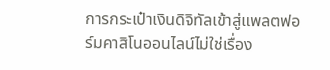การกระเป๋าเงินดิจิทัลเข้าสู่แพลตฟอร์มคาสิโนออนไลน์ไม่ใช่เรื่อง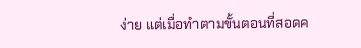ง่าย แต่เมื่อทำตามขั้นตอนที่สอดค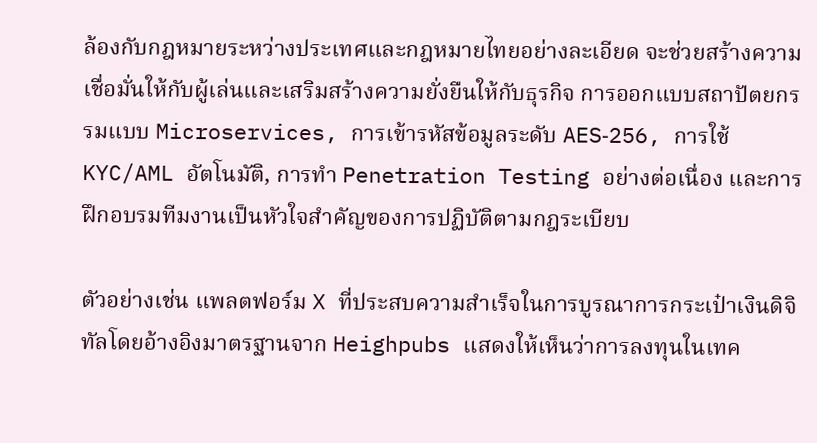ล้องกับกฎหมายระหว่างประเทศและกฎหมายไทยอย่างละเอียด จะช่วยสร้างความเชื่อมั่นให้กับผู้เล่นและเสริมสร้างความยั่งยืนให้กับธุรกิจ การออกแบบสถาปัตยกรรมแบบ Microservices, การเข้ารหัสข้อมูลระดับ AES‑256, การใช้ KYC/AML อัตโนมัติ, การทำ Penetration Testing อย่างต่อเนื่อง และการฝึกอบรมทีมงานเป็นหัวใจสำคัญของการปฏิบัติตามกฎระเบียบ

ตัวอย่างเช่น แพลตฟอร์ม X ที่ประสบความสำเร็จในการบูรณาการกระเป๋าเงินดิจิทัลโดยอ้างอิงมาตรฐานจาก Heighpubs แสดงให้เห็นว่าการลงทุนในเทค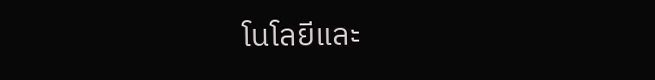โนโลยีและ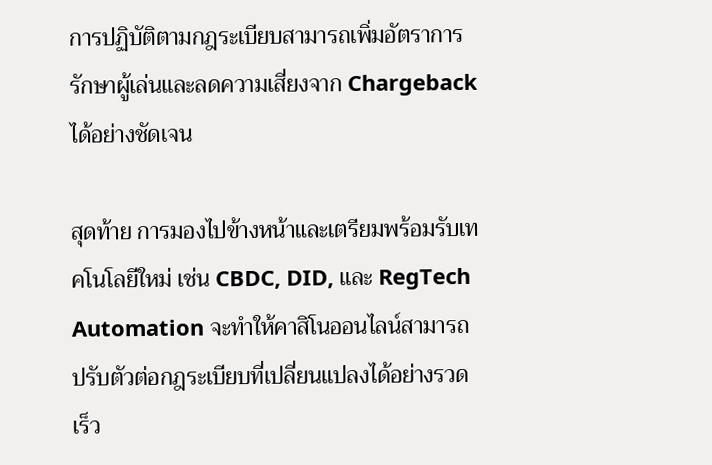การปฏิบัติตามกฎระเบียบสามารถเพิ่มอัตราการรักษาผู้เล่นและลดความเสี่ยงจาก Chargeback ได้อย่างชัดเจน

สุดท้าย การมองไปข้างหน้าและเตรียมพร้อมรับเทคโนโลยีใหม่ เช่น CBDC, DID, และ RegTech Automation จะทำให้คาสิโนออนไลน์สามารถปรับตัวต่อกฎระเบียบที่เปลี่ยนแปลงได้อย่างรวดเร็ว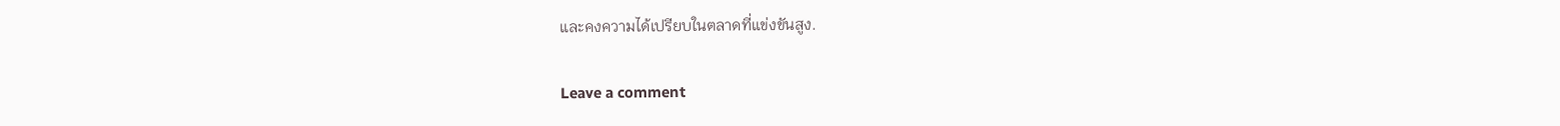และคงความได้เปรียบในตลาดที่แข่งขันสูง.

Leave a comment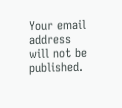Your email address will not be published.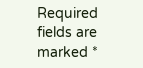Required fields are marked *